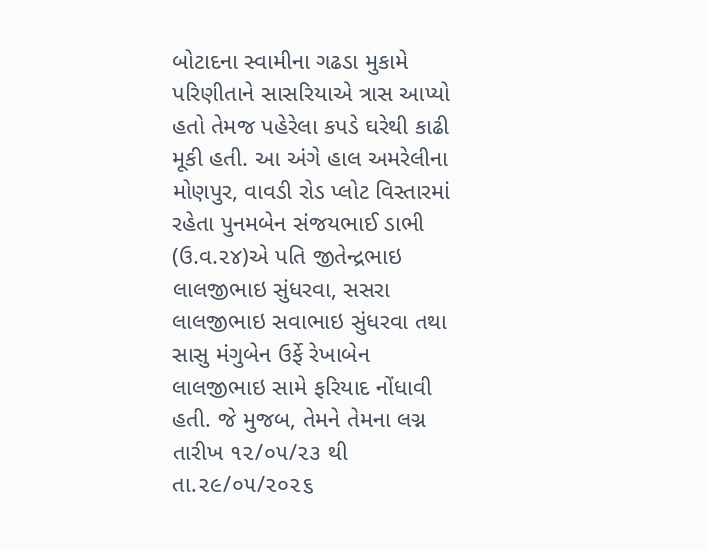બોટાદના સ્વામીના ગઢડા મુકામે પરિણીતાને સાસરિયાએ ત્રાસ આપ્યો હતો તેમજ પહેરેલા કપડે ઘરેથી કાઢી મૂકી હતી. આ અંગે હાલ અમરેલીના મોણપુર, વાવડી રોડ પ્લોટ વિસ્તારમાં રહેતા પુનમબેન સંજયભાઈ ડાભી (ઉ.વ.૨૪)એ પતિ જીતેન્દ્રભાઇ લાલજીભાઇ સુંધરવા, સસરા લાલજીભાઇ સવાભાઇ સુંધરવા તથા સાસુ મંગુબેન ઉર્ફે રેખાબેન લાલજીભાઇ સામે ફરિયાદ નોંધાવી હતી. જે મુજબ, તેમને તેમના લગ્ન તારીખ ૧૨/૦૫/૨૩ થી તા.૨૯/૦૫/૨૦૨૬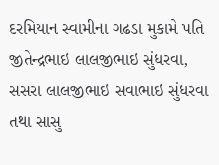દરમિયાન સ્વામીના ગઢડા મુકામે પતિ જીતેન્દ્રભાઇ લાલજીભાઇ સુંધરવા, સસરા લાલજીભાઇ સવાભાઇ સુંધરવા તથા સાસુ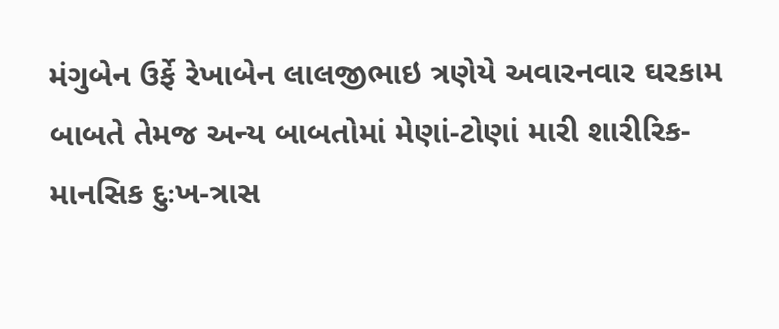મંગુબેન ઉર્ફે રેખાબેન લાલજીભાઇ ત્રણેયે અવારનવાર ઘરકામ બાબતે તેમજ અન્ય બાબતોમાં મેણાં-ટોણાં મારી શારીરિક-માનસિક દુઃખ-ત્રાસ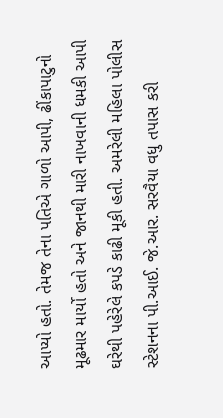આપ્યો હતો. તેમજ તેના પતિએ ગાળો આપી, ઢીંકાપાટુનો મૂઢમાર માર્યો હતો અને જાનથી મારી નાખવાની ધમકી આપી ઘરેથી પહેરેલે કપડે કાઢી મૂકી હતી. અમરેલી મહિલા પોલીસ સ્ટેશનના પી.આઈ. જે.આર. સરવૈયા વધુ તપાસ કરી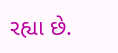રહ્યા છે.